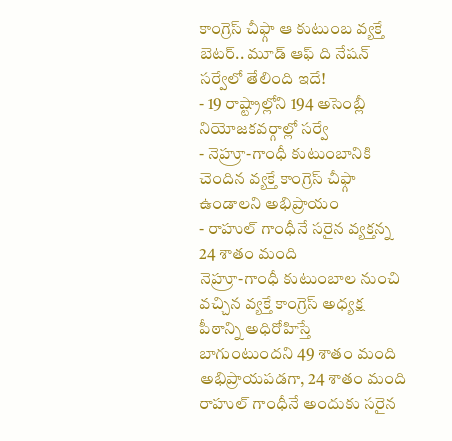కాంగ్రెస్ చీఫ్గా ఆ కుటుంబ వ్యక్తే బెటర్.. మూడ్ ఆఫ్ ది నేషన్ సర్వేలో తేలింది ఇదే!
- 19 రాష్ట్రాల్లోని 194 అసెంబ్లీ నియోజకవర్గాల్లో సర్వే
- నెహ్రూ-గాంధీ కుటుంబానికి చెందిన వ్యక్తే కాంగ్రెస్ చీఫ్గా ఉండాలని అభిప్రాయం
- రాహుల్ గాంధీనే సరైన వ్యక్తన్న 24 శాతం మంది
నెహ్రూ-గాంధీ కుటుంబాల నుంచి వచ్చిన వ్యక్తే కాంగ్రెస్ అధ్యక్ష పీఠాన్ని అధిరోహిస్తే బాగుంటుందని 49 శాతం మంది అభిప్రాయపడగా, 24 శాతం మంది రాహుల్ గాంధీనే అందుకు సరైన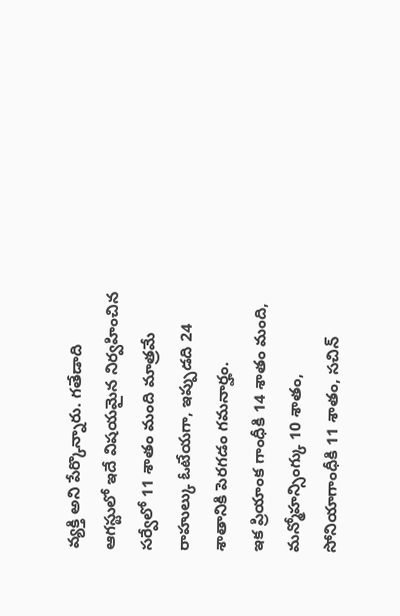వ్యక్తి అని పేర్కొన్నారు. గతేడాది ఆగస్టులో ఇదే విషయమైన నిర్వహించిన సర్వేలో 11 శాతం మంది మాత్రమే రాహుల్కు ఓటేయగా, ఇప్పుడది 24 శాతానికి పెరగడం గమనార్హం.
ఇక ప్రియాంక గాంధీకి 14 శాతం మంది, మన్మోహన్సింగ్కు 10 శాతం, సోనియాగాంధీకి 11 శాతం, సచిన్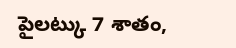పైలట్కు 7 శాతం,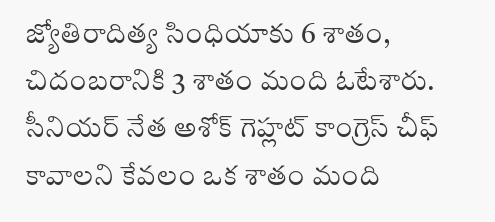జ్యోతిరాదిత్య సింధియాకు 6 శాతం, చిదంబరానికి 3 శాతం మంది ఓటేశారు. సీనియర్ నేత అశోక్ గెహ్లట్ కాంగ్రెస్ చీఫ్ కావాలని కేవలం ఒక శాతం మంది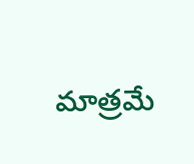మాత్రమే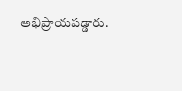అభిప్రాయపడ్డారు.